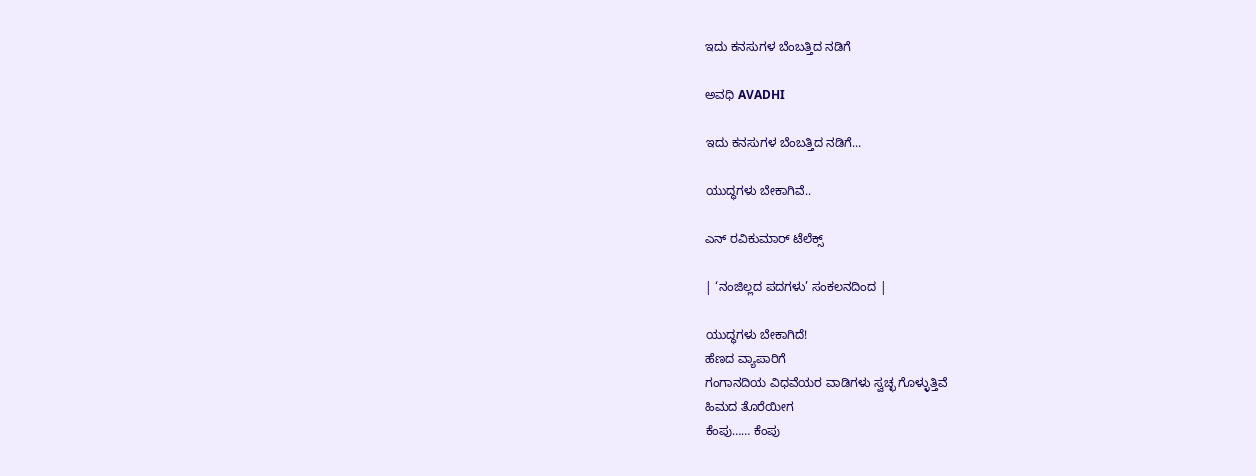ಇದು ಕನಸುಗಳ ಬೆಂಬತ್ತಿದ ನಡಿಗೆ‍

ಅವಧಿ AVADHI

ಇದು ಕನಸುಗಳ ಬೆಂಬತ್ತಿದ ನಡಿಗೆ...

ಯುದ್ಧಗಳು ಬೇಕಾಗಿವೆ..

ಎನ್ ರವಿಕುಮಾರ್ ಟೆಲೆಕ್ಸ್

| ‘ನಂಜಿಲ್ಲದ ಪದಗಳು’ ಸಂಕಲನದಿಂದ |

ಯುದ್ಧಗಳು ಬೇಕಾಗಿದೆ!
ಹೆಣದ ವ್ಯಾಪಾರಿಗೆ
ಗಂಗಾನದಿಯ ವಿಧವೆಯರ ವಾಡಿಗಳು ಸ್ವಚ್ಛ ಗೊಳ್ಳುತ್ತಿವೆ
ಹಿಮದ ತೊರೆಯೀಗ
ಕೆಂಪು…… ಕೆಂಪು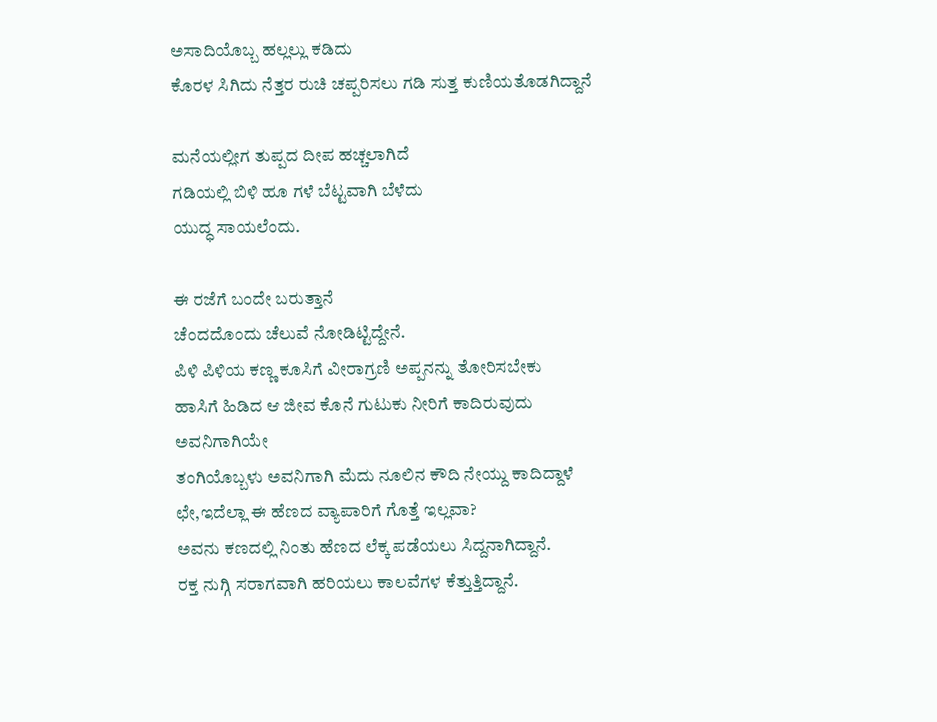ಅಸಾದಿಯೊಬ್ಬ ಹಲ್ಲಲ್ಲು ಕಡಿದು
ಕೊರಳ ಸಿಗಿದು ನೆತ್ತರ ರುಚಿ ಚಪ್ಪರಿಸಲು ಗಡಿ ಸುತ್ತ ಕುಣಿಯತೊಡಗಿದ್ದಾನೆ

ಮನೆಯಲ್ಲೀಗ ತುಪ್ಪದ ದೀಪ ಹಚ್ಚಲಾಗಿದೆ
ಗಡಿಯಲ್ಲಿ ಬಿಳಿ ಹೂ ಗಳೆ ಬೆಟ್ಟವಾಗಿ ಬೆಳೆದು
ಯುದ್ಧ ಸಾಯಲೆಂದು.

ಈ ರಜೆಗೆ ಬಂದೇ ಬರುತ್ತಾನೆ
ಚೆಂದದೊಂದು ಚೆಲುವೆ ನೋಡಿಟ್ಟಿದ್ದೇನೆ.
ಪಿಳಿ ಪಿಳಿಯ ಕಣ್ಣ ಕೂಸಿಗೆ ವೀರಾಗ್ರಣಿ ಅಪ್ಪನನ್ನು ತೋರಿಸಬೇಕು
ಹಾಸಿಗೆ ಹಿಡಿದ ಆ ಜೀವ ಕೊನೆ ಗುಟುಕು ನೀರಿಗೆ ಕಾದಿರುವುದು
ಅವನಿಗಾಗಿಯೇ
ತಂಗಿಯೊಬ್ಬಳು ಅವನಿಗಾಗಿ ಮೆದು ನೂಲಿನ ಕೌದಿ ನೇಯ್ದು ಕಾದಿದ್ದಾಳೆ
ಛೇ,ಇದೆಲ್ಲಾ ಈ ಹೆಣದ ವ್ಯಾಪಾರಿಗೆ ಗೊತ್ತೆ ಇಲ್ಲವಾ?
ಅವನು ಕಣದಲ್ಲಿ ನಿಂತು ಹೆಣದ ಲೆಕ್ಕ ಪಡೆಯಲು ಸಿದ್ದನಾಗಿದ್ದಾನೆ.
ರಕ್ತ ನುಗ್ಗಿ ಸರಾಗವಾಗಿ ಹರಿಯಲು ಕಾಲವೆಗಳ ಕೆತ್ತುತ್ತಿದ್ದಾನೆ.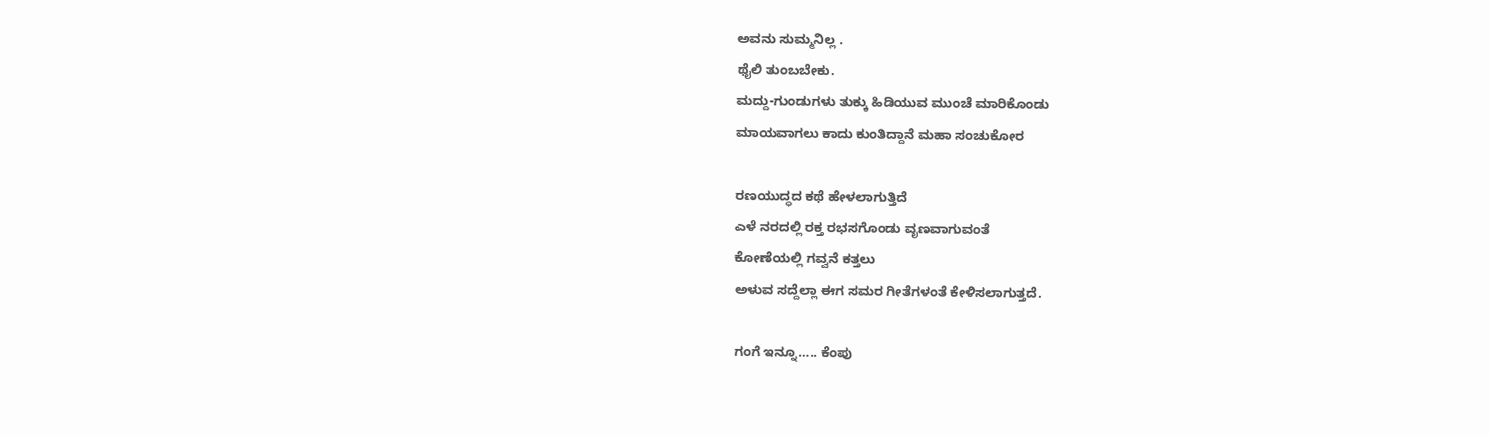ಅವನು ಸುಮ್ಮನಿಲ್ಲ .
ಥೈಲಿ ತುಂಬಬೇಕು.
ಮದ್ದು-ಗುಂಡುಗಳು ತುಕ್ಕು ಹಿಡಿಯುವ ಮುಂಚೆ ಮಾರಿಕೊಂಡು
ಮಾಯವಾಗಲು ಕಾದು ಕುಂತಿದ್ದಾನೆ ಮಹಾ ಸಂಚುಕೋರ

ರಣಯುದ್ಧದ ಕಥೆ ಹೇಳಲಾಗುತ್ತಿದೆ
ಎಳೆ ನರದಲ್ಲಿ ರಕ್ತ ರಭಸಗೊಂಡು ವೃಣವಾಗುವಂತೆ
ಕೋಣೆಯಲ್ಲಿ ಗವ್ವನೆ ಕತ್ತಲು
ಅಳುವ ಸದ್ದೆಲ್ಲಾ ಈಗ ಸಮರ ಗೀತೆಗಳಂತೆ ಕೇಳಿಸಲಾಗುತ್ತದೆ.

ಗಂಗೆ ಇನ್ನೂ….. ಕೆಂಪು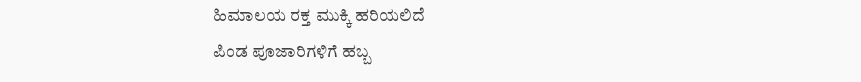ಹಿಮಾಲಯ ರಕ್ತ ಮುಕ್ಕಿ ಹರಿಯಲಿದೆ
ಪಿಂಡ ಪೂಜಾರಿಗಳಿಗೆ ಹಬ್ಬ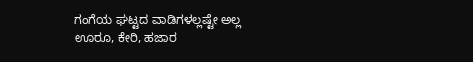ಗಂಗೆಯ ಘಟ್ಟದ ವಾಡಿಗಳಲ್ಲಷ್ಟೇ ಅಲ್ಲ ಊರೂ, ಕೇರಿ, ಹಜಾರ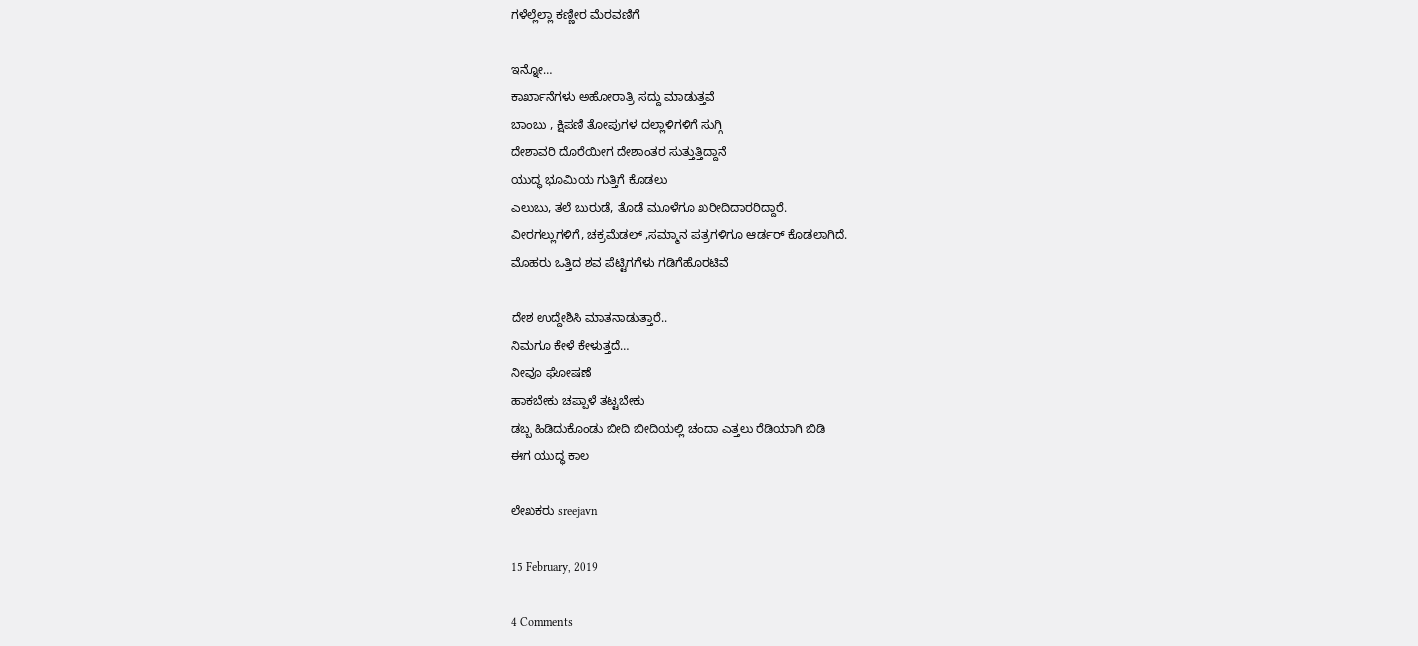ಗಳೆಲ್ಲೆಲ್ಲಾ ಕಣ್ಣೀರ ಮೆರವಣಿಗೆ

ಇನ್ನೋ…
ಕಾರ್ಖಾನೆಗಳು ಅಹೋರಾತ್ರಿ ಸದ್ದು ಮಾಡುತ್ತವೆ
ಬಾಂಬು , ಕ್ಷಿಪಣಿ ತೋಪುಗಳ ದಲ್ಲಾಳಿಗಳಿಗೆ ಸುಗ್ಗಿ
ದೇಶಾವರಿ ದೊರೆಯೀಗ ದೇಶಾಂತರ ಸುತ್ತುತ್ತಿದ್ದಾನೆ
ಯುದ್ಧ ಭೂಮಿಯ ಗುತ್ತಿಗೆ ಕೊಡಲು
ಎಲುಬು, ತಲೆ ಬುರುಡೆ, ತೊಡೆ ಮೂಳೆಗೂ ಖರೀದಿದಾರರಿದ್ದಾರೆ.
ವೀರಗಲ್ಲುಗಳಿಗೆ, ಚಕ್ರಮೆಡಲ್ ,ಸಮ್ಮಾನ ಪತ್ರಗಳಿಗೂ ಆರ್ಡರ್ ಕೊಡಲಾಗಿದೆ.
ಮೊಹರು ಒತ್ತಿದ ಶವ ಪೆಟ್ಟಿಗಗೆಳು ಗಡಿಗೆಹೊರಟಿವೆ

ದೇಶ ಉದ್ದೇಶಿಸಿ ಮಾತನಾಡುತ್ತಾರೆ..
ನಿಮಗೂ ಕೇಳೆ ಕೇಳುತ್ತದೆ…
ನೀವೂ ಘೋಷಣೆ
ಹಾಕಬೇಕು ಚಪ್ಪಾಳೆ ತಟ್ಟಬೇಕು
ಡಬ್ಬ ಹಿಡಿದುಕೊಂಡು ಬೀದಿ ಬೀದಿಯಲ್ಲಿ ಚಂದಾ ಎತ್ತಲು ರೆಡಿಯಾಗಿ ಬಿಡಿ
ಈಗ ಯುದ್ಧ ಕಾಲ

ಲೇಖಕರು sreejavn

15 February, 2019

4 Comments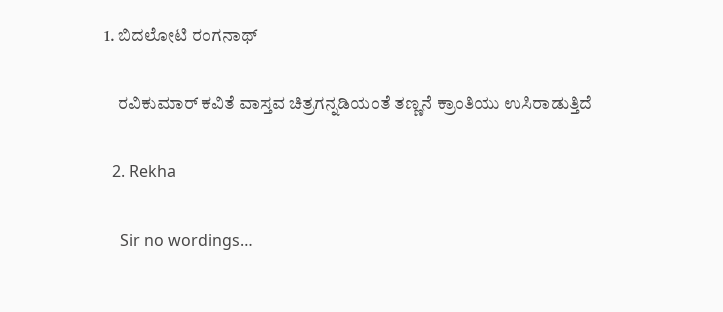1. ಬಿದಲೋಟಿ ರಂಗನಾಥ್

    ರವಿಕುಮಾರ್ ಕವಿತೆ ವಾಸ್ತವ ಚಿತ್ರಗನ್ನಡಿಯಂತೆ ತಣ್ಣನೆ ಕ್ರಾಂತಿಯು ಉಸಿರಾಡುತ್ತಿದೆ

  2. Rekha

    Sir no wordings…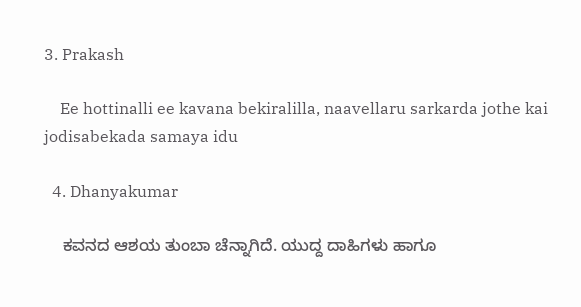3. Prakash

    Ee hottinalli ee kavana bekiralilla, naavellaru sarkarda jothe kai jodisabekada samaya idu

  4. Dhanyakumar

    ಕವನದ ಆಶಯ ತುಂಬಾ ಚೆನ್ನಾಗಿದೆ. ಯುದ್ದ ದಾಹಿಗಳು ಹಾಗೂ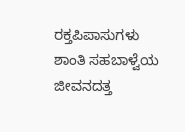ರಕ್ತಪಿಪಾಸುಗಳು ಶಾಂತಿ ಸಹಬಾಳ್ವೆಯ ಜೀವನದತ್ತ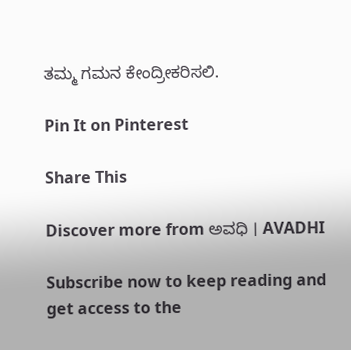ತಮ್ಮ ಗಮನ ಕೇಂದ್ರೀಕರಿಸಲಿ.

Pin It on Pinterest

Share This

Discover more from ಅವಧಿ । AVADHI

Subscribe now to keep reading and get access to the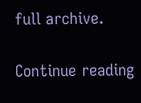full archive.

Continue reading